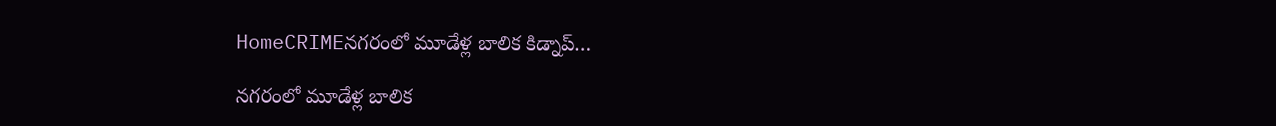HomeCRIMEనగరంలో మూడేళ్ల బాలిక కిడ్నాప్…

నగరంలో మూడేళ్ల బాలిక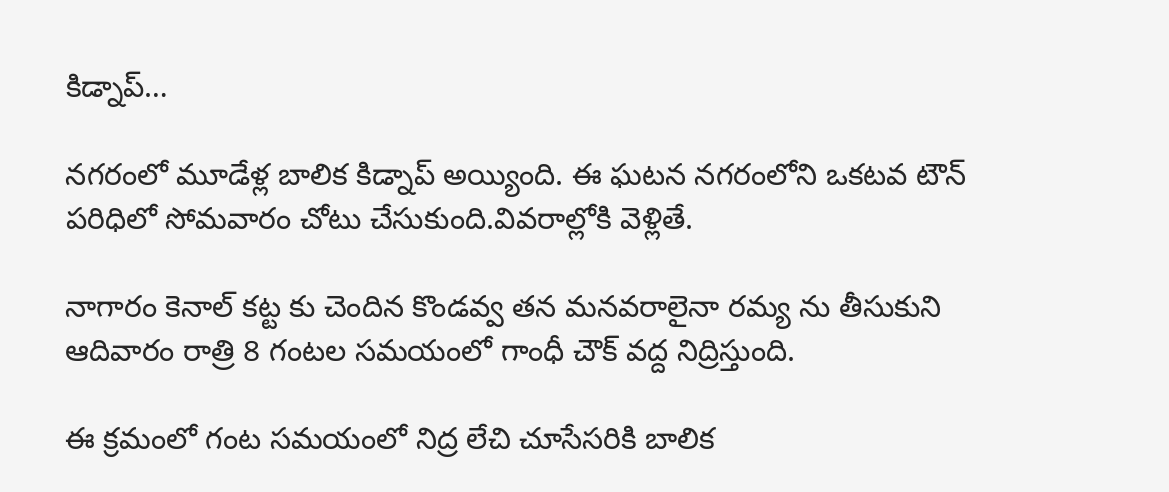కిడ్నాప్…

నగరంలో మూడేళ్ల బాలిక కిడ్నాప్ అయ్యింది. ఈ ఘటన నగరంలోని ఒకటవ టౌన్ పరిధిలో సోమవారం చోటు చేసుకుంది.వివరాల్లోకి వెళ్లితే.

నాగారం కెనాల్ కట్ట కు చెందిన కొండవ్వ తన మనవరాలైనా రమ్య ను తీసుకుని ఆదివారం రాత్రి 8 గంటల సమయంలో గాంధీ చౌక్ వద్ద నిద్రిస్తుంది.

ఈ క్రమంలో గంట సమయంలో నిద్ర లేచి చూసేసరికి బాలిక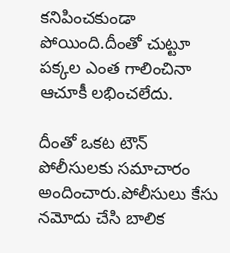కనిపించకుండా పోయింది.దీంతో చుట్టూ పక్కల ఎంత గాలించినా ఆచూకీ లభించలేదు.

దీంతో ఒకట టౌన్ పోలీసులకు సమాచారం అందించారు.పోలీసులు కేసు నమోదు చేసి బాలిక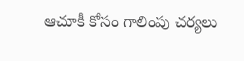ఆచూకీ కోసం గాలింపు చర్యలు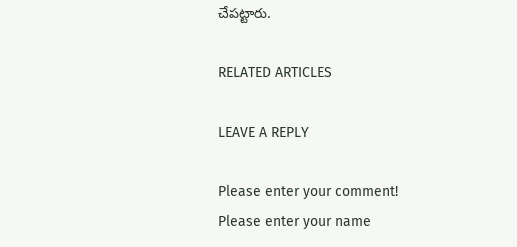చేపట్టారు.

RELATED ARTICLES

LEAVE A REPLY

Please enter your comment!
Please enter your name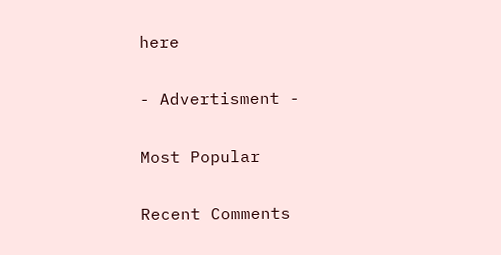here

- Advertisment -

Most Popular

Recent Comments